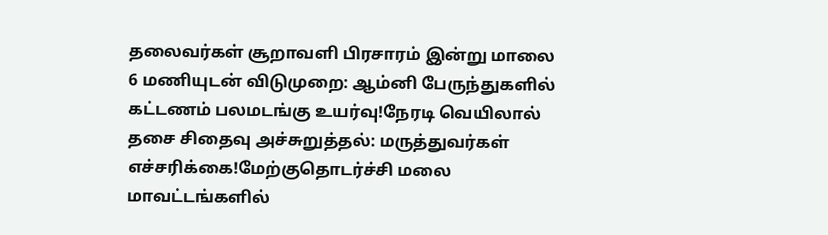தலைவர்கள் சூறாவளி பிரசாரம் இன்று மாலை 6 மணியுடன் விடுமுறை: ஆம்னி பேருந்துகளில் கட்டணம் பலமடங்கு உயர்வு!நேரடி வெயிலால் தசை சிதைவு அச்சுறுத்தல்: மருத்துவர்கள் எச்சரிக்கை!மேற்குதொடர்ச்சி மலை மாவட்டங்களில்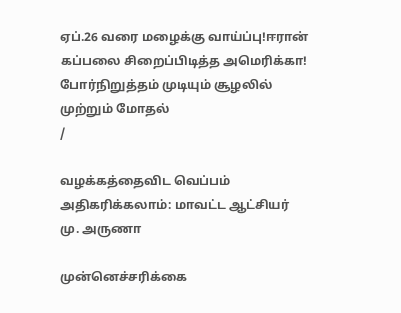ஏப்.26 வரை மழைக்கு வாய்ப்பு!ஈரான் கப்பலை சிறைப்பிடித்த அமெரிக்கா! போர்நிறுத்தம் முடியும் சூழலில் முற்றும் மோதல்
/

வழக்கத்தைவிட வெப்பம் அதிகரிக்கலாம்: மாவட்ட ஆட்சியர் மு. அருணா

முன்னெச்சரிக்கை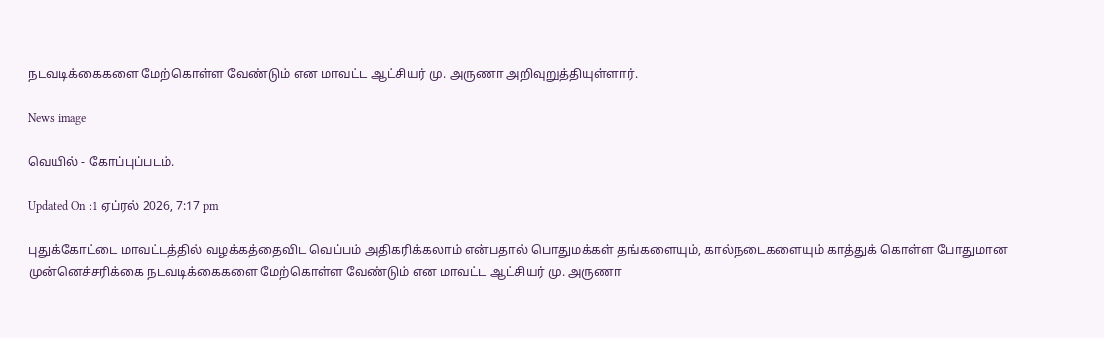நடவடிக்கைகளை மேற்கொள்ள வேண்டும் என மாவட்ட ஆட்சியர் மு. அருணா அறிவுறுத்தியுள்ளார்.

News image

வெயில் - கோப்புப்படம்.

Updated On :1 ஏப்ரல் 2026, 7:17 pm

புதுக்கோட்டை மாவட்டத்தில் வழக்கத்தைவிட வெப்பம் அதிகரிக்கலாம் என்பதால் பொதுமக்கள் தங்களையும், கால்நடைகளையும் காத்துக் கொள்ள போதுமான முன்னெச்சரிக்கை நடவடிக்கைகளை மேற்கொள்ள வேண்டும் என மாவட்ட ஆட்சியர் மு. அருணா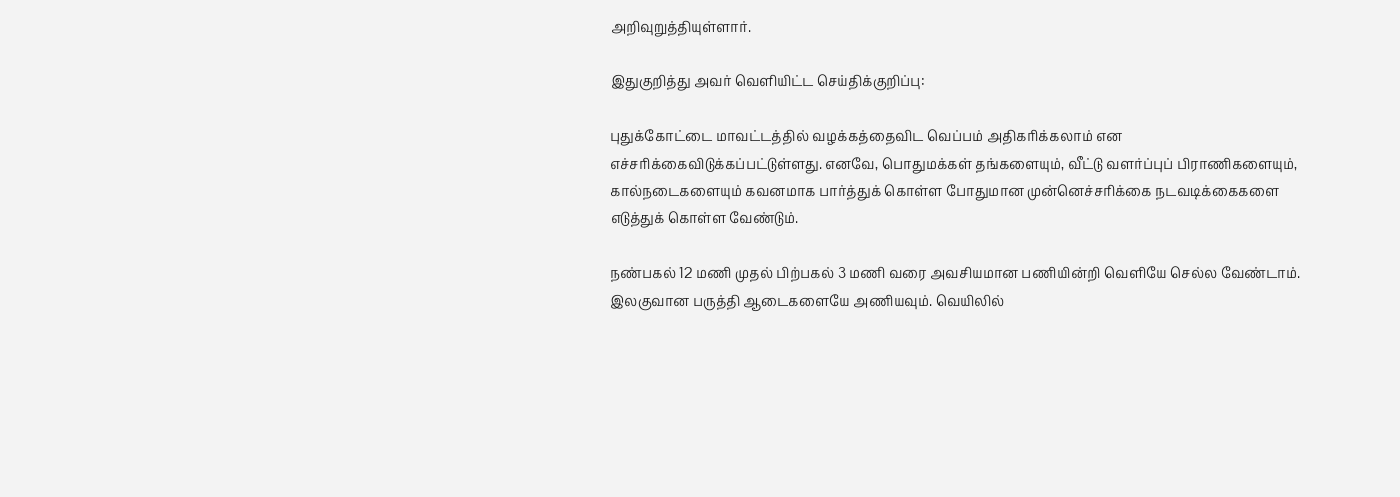அறிவுறுத்தியுள்ளார்.

இதுகுறித்து அவர் வெளியிட்ட செய்திக்குறிப்பு:

புதுக்கோட்டை மாவட்டத்தில் வழக்கத்தைவிட வெப்பம் அதிகரிக்கலாம் என எச்சரிக்கைவிடுக்கப்பட்டுள்ளது. எனவே, பொதுமக்கள் தங்களையும், வீட்டு வளர்ப்புப் பிராணிகளையும், கால்நடைகளையும் கவனமாக பார்த்துக் கொள்ள போதுமான முன்னெச்சரிக்கை நடவடிக்கைகளை எடுத்துக் கொள்ள வேண்டும்.

நண்பகல் 12 மணி முதல் பிற்பகல் 3 மணி வரை அவசியமான பணியின்றி வெளியே செல்ல வேண்டாம். இலகுவான பருத்தி ஆடைகளையே அணியவும். வெயிலில்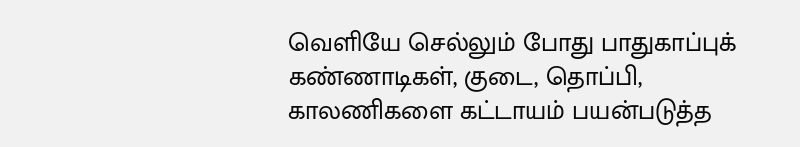வெளியே செல்லும் போது பாதுகாப்புக் கண்ணாடிகள், குடை, தொப்பி, காலணிகளை கட்டாயம் பயன்படுத்த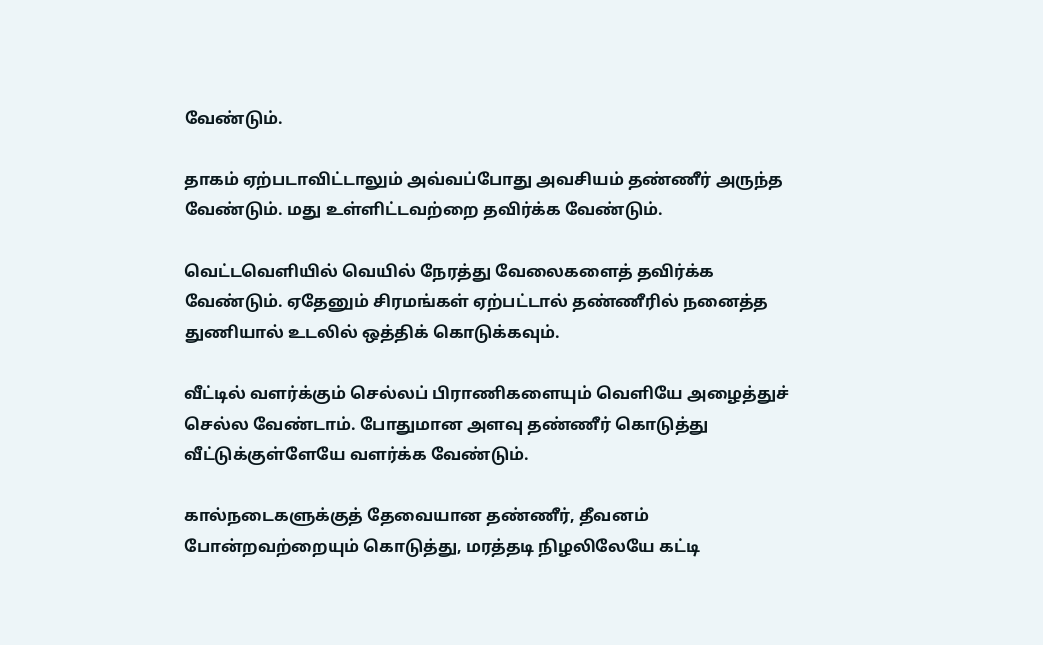வேண்டும்.

தாகம் ஏற்படாவிட்டாலும் அவ்வப்போது அவசியம் தண்ணீர் அருந்த வேண்டும். மது உள்ளிட்டவற்றை தவிர்க்க வேண்டும்.

வெட்டவெளியில் வெயில் நேரத்து வேலைகளைத் தவிர்க்க வேண்டும். ஏதேனும் சிரமங்கள் ஏற்பட்டால் தண்ணீரில் நனைத்த துணியால் உடலில் ஒத்திக் கொடுக்கவும்.

வீட்டில் வளர்க்கும் செல்லப் பிராணிகளையும் வெளியே அழைத்துச் செல்ல வேண்டாம். போதுமான அளவு தண்ணீர் கொடுத்து வீட்டுக்குள்ளேயே வளர்க்க வேண்டும்.

கால்நடைகளுக்குத் தேவையான தண்ணீர், தீவனம் போன்றவற்றையும் கொடுத்து, மரத்தடி நிழலிலேயே கட்டி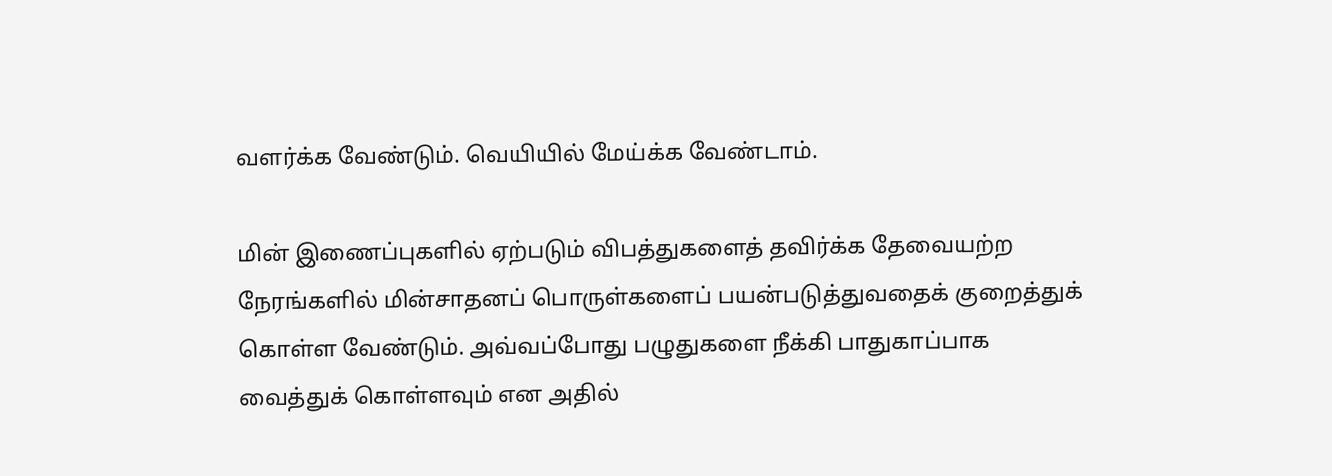வளர்க்க வேண்டும். வெயியில் மேய்க்க வேண்டாம்.

மின் இணைப்புகளில் ஏற்படும் விபத்துகளைத் தவிர்க்க தேவையற்ற நேரங்களில் மின்சாதனப் பொருள்களைப் பயன்படுத்துவதைக் குறைத்துக் கொள்ள வேண்டும். அவ்வப்போது பழுதுகளை நீக்கி பாதுகாப்பாக வைத்துக் கொள்ளவும் என அதில்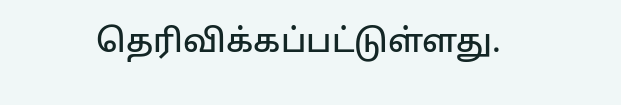தெரிவிக்கப்பட்டுள்ளது.